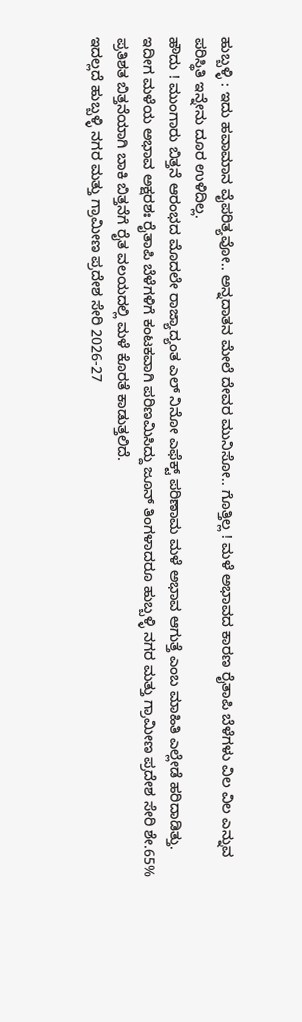ಹುಬ್ಬಳ್ಳಿ : ಇದು ಹವಾಮಾನ ವೈಪರಿತ್ಯವೋ.. ಅನ್ನದಾತನ ಮೇಲೆ ದೇವರ ಮುನಿಸೋ.. ಗೊತ್ತಿಲ್ಲ ! ಮಳೆ ಅಭಾವದ ಕಾರಣ ರೈತಾಪಿ ಬೆಳೆಗಳು ವಿಲ ವಿಲ ಎನ್ನುವ ಪರಿಸ್ಥಿತಿ ಇನ್ನೇನು ದೂರ ಉಳಿದಿಲ್ಲ.
ಹೌದು ! ಮುಂಗಾರು ಬಿತ್ತನೆ ಆರಂಭದ ಮೊದಲೇ ರಾಜ್ಯಾದ್ಯಂತ ಎಲ್ ನಿನೋ ಎಫೆಕ್ಟ್ ಪರಿಣಾಮ ಮಳೆ ಅಭಾವ ಆಗುತ್ತೆ ಎಂಬ ಮಾಹಿತಿ ಎಲ್ಲೇಡೆ ಹರಿದಾಡಿತ್ತು.
ಇದೀಗ ಮಳೆಯ ಅಭಾವ ಅಕ್ಷರಶಃ ರೈತಾಪಿ ಬೆಳೆಗಳಿಗೆ ಕಂಟಕವಾಗಿ ಪರಿಣಮಿಸಿದ್ದು ಜೂನ್ ತಿಂಗಳಾದರೂ ಹುಬ್ಬಳ್ಳಿ ನಗರ ಮತ್ತು ಗ್ರಾಮೀಣ ಪ್ರದೇಶ ಸೇರಿ ಶೇ.65% ಪ್ರತಿಶತ ಬಿತ್ತನೆಯಾಗಿ ಬಾಕಿ ಬಿತ್ತನೆಗೆ ರೈತ ವಲಯದಲ್ಲಿ ಮಳೆ ಕೊರತೆ ಕಾಡುತ್ತಲಿದೆ.
ಇದಲ್ಲದೆ ಹುಬ್ಬಳ್ಳಿ ನಗರ ಮತ್ತು ಗ್ರಾಮೀಣ ಪ್ರದೇಶ ಸೇರಿ 2026-27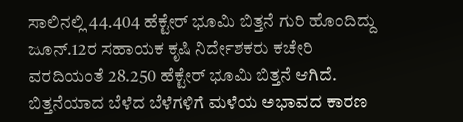ಸಾಲಿನಲ್ಲಿ 44.404 ಹೆಕ್ಟೇರ್ ಭೂಮಿ ಬಿತ್ತನೆ ಗುರಿ ಹೊಂದಿದ್ದು ಜೂನ್.12ರ ಸಹಾಯಕ ಕೃಷಿ ನಿರ್ದೇಶಕರು ಕಚೇರಿ ವರದಿಯಂತೆ 28.250 ಹೆಕ್ಟೇರ್ ಭೂಮಿ ಬಿತ್ತನೆ ಆಗಿದೆ.
ಬಿತ್ತನೆಯಾದ ಬೆಳೆದ ಬೆಳೆಗಳಿಗೆ ಮಳೆಯ ಅಭಾವದ ಕಾರಣ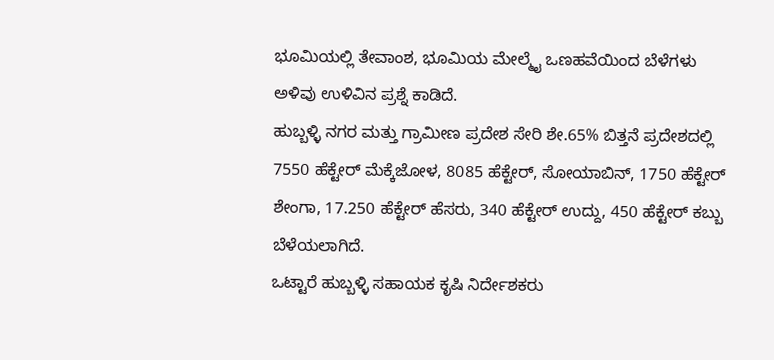ಭೂಮಿಯಲ್ಲಿ ತೇವಾಂಶ, ಭೂಮಿಯ ಮೇಲ್ಮೈ ಒಣಹವೆಯಿಂದ ಬೆಳೆಗಳು ಅಳಿವು ಉಳಿವಿನ ಪ್ರಶ್ನೆ ಕಾಡಿದೆ.
ಹುಬ್ಬಳ್ಳಿ ನಗರ ಮತ್ತು ಗ್ರಾಮೀಣ ಪ್ರದೇಶ ಸೇರಿ ಶೇ.65% ಬಿತ್ತನೆ ಪ್ರದೇಶದಲ್ಲಿ 7550 ಹೆಕ್ಟೇರ್ ಮೆಕ್ಕೆಜೋಳ, 8085 ಹೆಕ್ಟೇರ್, ಸೋಯಾಬಿನ್, 1750 ಹೆಕ್ಟೇರ್ ಶೇಂಗಾ, 17.250 ಹೆಕ್ಟೇರ್ ಹೆಸರು, 340 ಹೆಕ್ಟೇರ್ ಉದ್ದು, 450 ಹೆಕ್ಟೇರ್ ಕಬ್ಬು ಬೆಳೆಯಲಾಗಿದೆ.
ಒಟ್ಟಾರೆ ಹುಬ್ಬಳ್ಳಿ ಸಹಾಯಕ ಕೃಷಿ ನಿರ್ದೇಶಕರು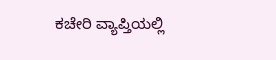ಕಚೇರಿ ವ್ಯಾಪ್ತಿಯಲ್ಲಿ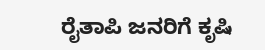ರೈತಾಪಿ ಜನರಿಗೆ ಕೃಷಿ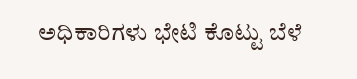ಅಧಿಕಾರಿಗಳು ಭೇಟಿ ಕೊಟ್ಟು ಬೆಳೆ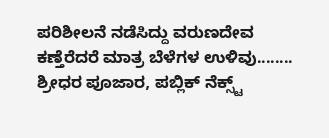ಪರಿಶೀಲನೆ ನಡೆಸಿದ್ದು ವರುಣದೇವ ಕಣ್ತೆರೆದರೆ ಮಾತ್ರ ಬೆಳೆಗಳ ಉಳಿವು........
ಶ್ರೀಧರ ಪೂಜಾರ, ಪಬ್ಲಿಕ್ ನೆಕ್ಸ್ಟ್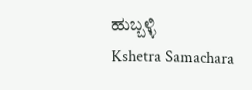ಹುಬ್ಬಳ್ಳಿ
Kshetra Samachara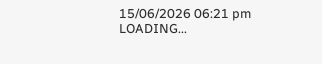15/06/2026 06:21 pm
LOADING...